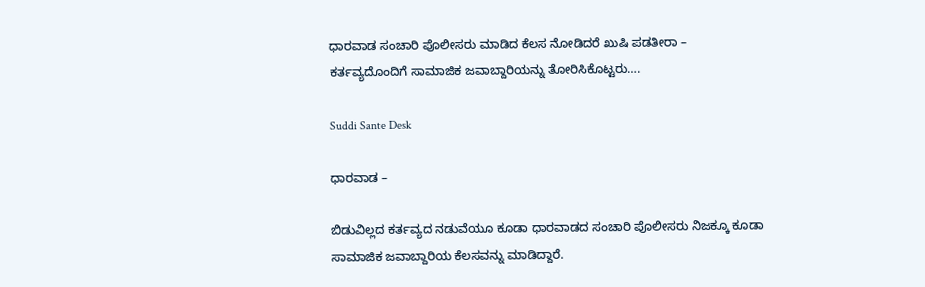ಧಾರವಾಡ ಸಂಚಾರಿ ಪೊಲೀಸರು ಮಾಡಿದ ಕೆಲಸ ನೋಡಿದರೆ ಖುಷಿ ಪಡತೀರಾ – ಕರ್ತವ್ಯದೊಂದಿಗೆ ಸಾಮಾಜಿಕ ಜವಾಬ್ದಾರಿಯನ್ನು ತೋರಿಸಿಕೊಟ್ಟರು….

Suddi Sante Desk

ಧಾರವಾಡ –

ಬಿಡುವಿಲ್ಲದ ಕರ್ತವ್ಯದ ನಡುವೆಯೂ ಕೂಡಾ ಧಾರವಾಡದ ಸಂಚಾರಿ ಪೊಲೀಸರು ನಿಜಕ್ಕೂ ಕೂಡಾ ಸಾಮಾಜಿಕ ಜವಾಬ್ದಾರಿಯ ಕೆಲಸವನ್ನು ಮಾಡಿದ್ದಾರೆ.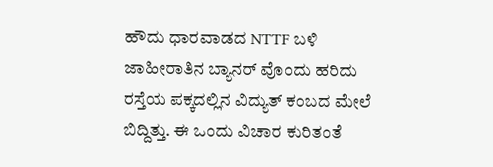ಹೌದು ಧಾರವಾಡದ NTTF ಬಳಿ ಜಾಹೀರಾತಿನ ಬ್ಯಾನರ್ ವೊಂದು ಹರಿದು ರಸ್ತೆಯ ಪಕ್ಕದಲ್ಲಿನ ವಿದ್ಯುತ್ ಕಂಬದ ಮೇಲೆ ಬಿದ್ದಿತ್ತು. ಈ ಒಂದು ವಿಚಾರ ಕುರಿತಂತೆ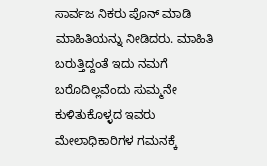ಸಾರ್ವಜ ನಿಕರು ಪೊನ್ ಮಾಡಿ ಮಾಹಿತಿಯನ್ನು ನೀಡಿದರು. ಮಾಹಿತಿ ಬರುತ್ತಿದ್ದಂತೆ ಇದು ನಮಗೆ ಬರೊದಿಲ್ಲವೆಂದು ಸುಮ್ಮನೇ ಕುಳಿತುಕೊಳ್ಳದ ಇವರು ಮೇಲಾಧಿಕಾರಿಗಳ ಗಮನಕ್ಕೆ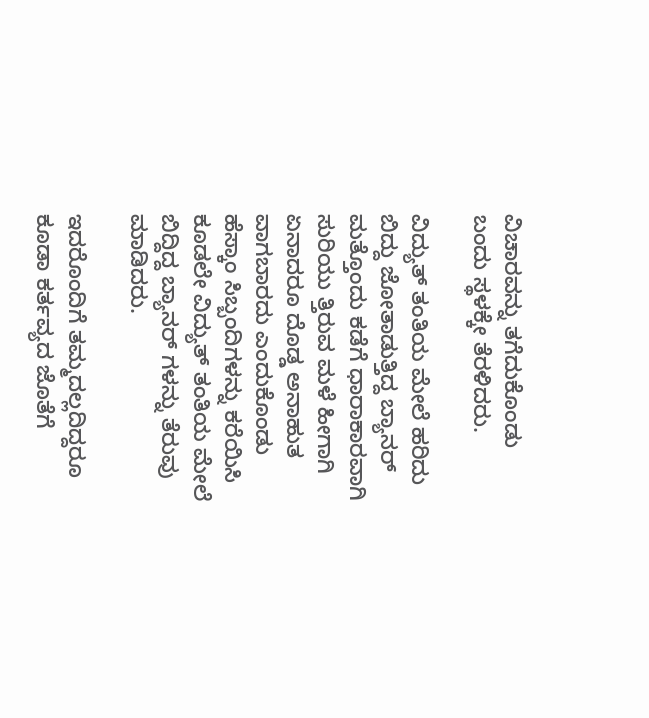ವಿಚಾರವನ್ನು ತಗೆದುಕೊಂಡು ಬಂದು ಸ್ಥಳಕ್ಕೇ ತೆರಳಿದರು.

ವಿದ್ಯುತ್ ತಂತಿಯ ಮೇಲೆ ಹರಿದು ಬಿದ್ದು ಜೋತಾಡುತ್ತಿದ್ದ ಬ್ಯಾನರ್ ಮತ್ತೊಂದು ಕಡೆಗೆ ಧಾರಾಕಾರವಾಗಿ ಸುರಿಯು ತ್ತಿರುವ ಮಳೆ ಹೀಗಾಗಿ ಏನಾದರೂ ದೊಡ್ಡ ಅನಾಹುತ ವಾಗಬಾರದು ಎಂದುಕೊಂಡು ಹೆಸ್ಕಾಂ ಸಿಬ್ಬಂದಿಗಳನ್ನು ಕರೆಯಿಸಿ ಕೂಡಲೇ ವಿದ್ಯುತ್ ತಂತಿಯ ಮೇಲೆ ಬಿದ್ದಿದ್ದ ಬ್ಯಾನರ್ ಗಳನ್ನು ತೆರುವು ಮಾಡಿದರು.

ಇದರೊಂದಿಗೆ ತಮ್ಮದಲ್ಲದಿದ್ದರೂ ಕೂಡಾ ಕರ್ತವ್ಯದ ಜೊತೆಗೆ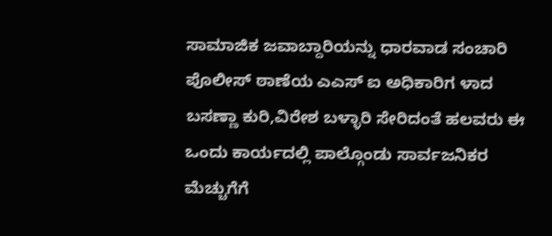ಸಾಮಾಜಿಕ ಜವಾಬ್ದಾರಿಯನ್ನು ಧಾರವಾಡ ಸಂಚಾರಿ ಪೊಲೀಸ್ ಠಾಣೆಯ ಎಎಸ್ ಐ ಅಧಿಕಾರಿಗ ಳಾದ ಬಸಣ್ಣಾ ಕುರಿ,ವಿರೇಶ ಬಳ್ಳಾರಿ ಸೇರಿದಂತೆ ಹಲವರು ಈ ಒಂದು ಕಾರ್ಯದಲ್ಲಿ ಪಾಲ್ಗೊಂಡು ಸಾರ್ವಜನಿಕರ ಮೆಚ್ಚುಗೆಗೆ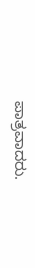ಪಾತ್ರವಾದರು.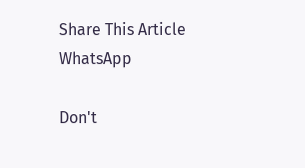Share This Article
WhatsApp

Don't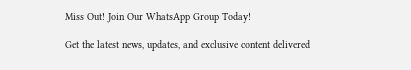Miss Out! Join Our WhatsApp Group Today!

Get the latest news, updates, and exclusive content delivered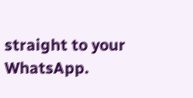straight to your WhatsApp.